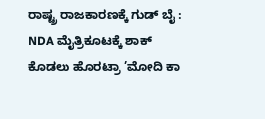ರಾಷ್ಟ್ರ ರಾಜಕಾರಣಕ್ಕೆ ಗುಡ್ ಬೈ : NDA ಮೈತ್ರಿಕೂಟಕ್ಕೆ ಶಾಕ್ ಕೊಡಲು ಹೊರಟ್ರಾ ’ಮೋದಿ ಕಾ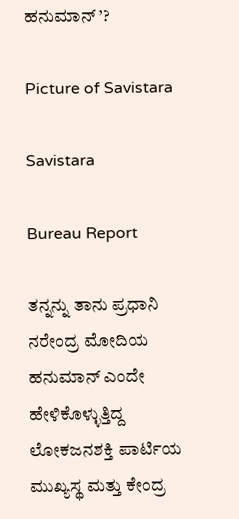ಹನುಮಾನ್ ’?

Picture of Savistara

Savistara

Bureau Report

ತನ್ನನ್ನು ತಾನು ಪ್ರಧಾನಿ ನರೇಂದ್ರ ಮೋದಿಯ ಹನುಮಾನ್ ಎಂದೇ ಹೇಳಿಕೊಳ್ಳುತ್ತಿದ್ದ ಲೋಕಜನಶಕ್ತಿ ಪಾರ್ಟಿಯ ಮುಖ್ಯಸ್ಥ ಮತ್ತು ಕೇಂದ್ರ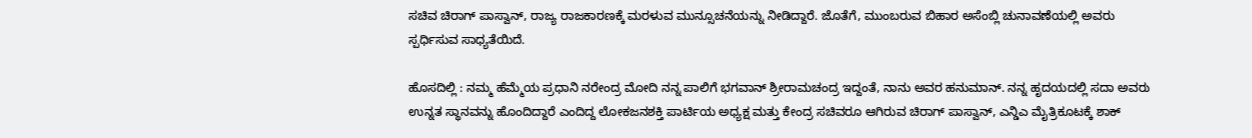ಸಚಿವ ಚಿರಾಗ್ ಪಾಸ್ವಾನ್, ರಾಜ್ಯ ರಾಜಕಾರಣಕ್ಕೆ ಮರಳುವ ಮುನ್ಸೂಚನೆಯನ್ನು ನೀಡಿದ್ದಾರೆ. ಜೊತೆಗೆ, ಮುಂಬರುವ ಬಿಹಾರ ಅಸೆಂಬ್ಲಿ ಚುನಾವಣೆಯಲ್ಲಿ ಅವರು ಸ್ಪರ್ಧಿಸುವ ಸಾಧ್ಯತೆಯಿದೆ.

ಹೊಸದಿಲ್ಲಿ : ನಮ್ಮ ಹೆಮ್ಮೆಯ ಪ್ರಧಾನಿ ನರೇಂದ್ರ ಮೋದಿ ನನ್ನ ಪಾಲಿಗೆ ಭಗವಾನ್ ಶ್ರೀರಾಮಚಂದ್ರ ಇದ್ದಂತೆ, ನಾನು ಅವರ ಹನುಮಾನ್. ನನ್ನ ಹೃದಯದಲ್ಲಿ ಸದಾ ಅವರು ಉನ್ನತ ಸ್ಥಾನವನ್ನು ಹೊಂದಿದ್ದಾರೆ ಎಂದಿದ್ದ ಲೋಕಜನಶಕ್ತಿ ಪಾರ್ಟಿಯ ಅಧ್ಯಕ್ಷ ಮತ್ತು ಕೇಂದ್ರ ಸಚಿವರೂ ಆಗಿರುವ ಚಿರಾಗ್ ಪಾಸ್ವಾನ್, ಎನ್ಡಿಎ ಮೈತ್ರಿಕೂಟಕ್ಕೆ ಶಾಕ್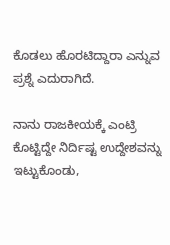ಕೊಡಲು ಹೊರಟಿದ್ದಾರಾ ಎನ್ನುವ ಪ್ರಶ್ನೆ ಎದುರಾಗಿದೆ.

ನಾನು ರಾಜಕೀಯಕ್ಕೆ ಎಂಟ್ರಿ ಕೊಟ್ಟಿದ್ದೇ ನಿರ್ದಿಷ್ಟ ಉದ್ದೇಶವನ್ನು ಇಟ್ಟುಕೊಂಡು,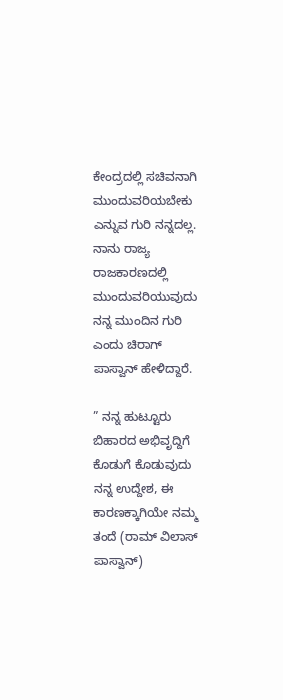ಕೇಂದ್ರದಲ್ಲಿ ಸಚಿವನಾಗಿ ಮುಂದುವರಿಯಬೇಕು ಎನ್ನುವ ಗುರಿ ನನ್ನದಲ್ಲ. ನಾನು ರಾಜ್ಯ ರಾಜಕಾರಣದಲ್ಲಿ ಮುಂದುವರಿಯುವುದು ನನ್ನ ಮುಂದಿನ ಗುರಿ ಎಂದು ಚಿರಾಗ್ ಪಾಸ್ವಾನ್ ಹೇಳಿದ್ದಾರೆ.

” ನನ್ನ ಹುಟ್ಟೂರು ಬಿಹಾರದ ಅಭಿವೃದ್ದಿಗೆ ಕೊಡುಗೆ ಕೊಡುವುದು ನನ್ನ ಉದ್ದೇಶ, ಈ ಕಾರಣಕ್ಕಾಗಿಯೇ ನಮ್ಮ ತಂದೆ (ರಾಮ್ ವಿಲಾಸ್ ಪಾಸ್ವಾನ್)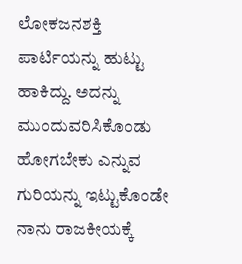ಲೋಕಜನಶಕ್ತಿ ಪಾರ್ಟಿಯನ್ನು ಹುಟ್ಟು ಹಾಕಿದ್ದು. ಅದನ್ನು ಮುಂದುವರಿಸಿಕೊಂಡು ಹೋಗಬೇಕು ಎನ್ನುವ ಗುರಿಯನ್ನು ಇಟ್ಟುಕೊಂಡೇ ನಾನು ರಾಜಕೀಯಕ್ಕೆ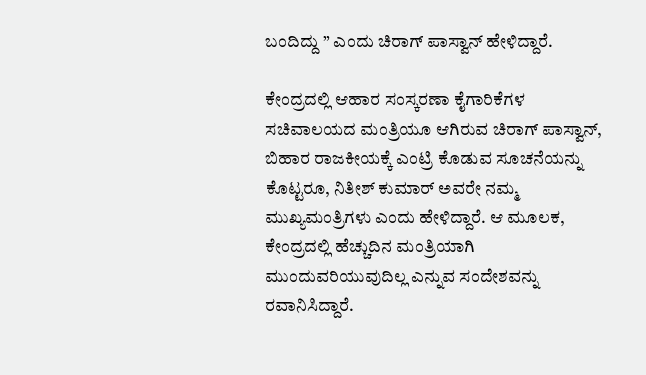ಬಂದಿದ್ದು ” ಎಂದು ಚಿರಾಗ್ ಪಾಸ್ವಾನ್ ಹೇಳಿದ್ದಾರೆ.

ಕೇಂದ್ರದಲ್ಲಿ ಆಹಾರ ಸಂಸ್ಕರಣಾ ಕೈಗಾರಿಕೆಗಳ ಸಚಿವಾಲಯದ ಮಂತ್ರಿಯೂ ಆಗಿರುವ ಚಿರಾಗ್ ಪಾಸ್ವಾನ್, ಬಿಹಾರ ರಾಜಕೀಯಕ್ಕೆ ಎಂಟ್ರಿ ಕೊಡುವ ಸೂಚನೆಯನ್ನು ಕೊಟ್ಟರೂ, ನಿತೀಶ್ ಕುಮಾರ್ ಅವರೇ ನಮ್ಮ ಮುಖ್ಯಮಂತ್ರಿಗಳು ಎಂದು ಹೇಳಿದ್ದಾರೆ. ಆ ಮೂಲಕ, ಕೇಂದ್ರದಲ್ಲಿ ಹೆಚ್ಚುದಿನ ಮಂತ್ರಿಯಾಗಿ ಮುಂದುವರಿಯುವುದಿಲ್ಲ ಎನ್ನುವ ಸಂದೇಶವನ್ನು ರವಾನಿಸಿದ್ದಾರೆ.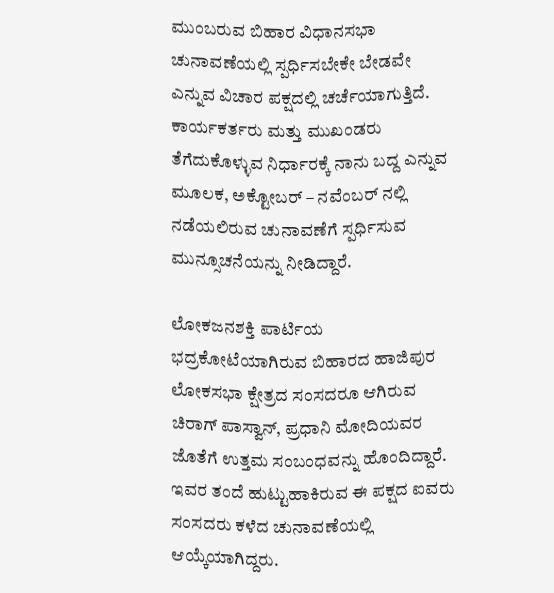ಮುಂಬರುವ ಬಿಹಾರ ವಿಧಾನಸಭಾ ಚುನಾವಣೆಯಲ್ಲಿ ಸ್ಪರ್ಧಿಸಬೇಕೇ ಬೇಡವೇ ಎನ್ನುವ ವಿಚಾರ ಪಕ್ಷದಲ್ಲಿ ಚರ್ಚೆಯಾಗುತ್ತಿದೆ. ಕಾರ್ಯಕರ್ತರು ಮತ್ತು ಮುಖಂಡರು ತೆಗೆದುಕೊಳ್ಳುವ ನಿರ್ಧಾರಕ್ಕೆ ನಾನು ಬದ್ದ ಎನ್ನುವ ಮೂಲಕ, ಅಕ್ಟೋಬರ್ – ನವೆಂಬರ್ ನಲ್ಲಿ ನಡೆಯಲಿರುವ ಚುನಾವಣೆಗೆ ಸ್ಪರ್ಧಿಸುವ ಮುನ್ಸೂಚನೆಯನ್ನು ನೀಡಿದ್ದಾರೆ.

ಲೋಕಜನಶಕ್ತಿ ಪಾರ್ಟಿಯ ಭದ್ರಕೋಟೆಯಾಗಿರುವ ಬಿಹಾರದ ಹಾಜಿಪುರ ಲೋಕಸಭಾ ಕ್ಷೇತ್ರದ ಸಂಸದರೂ ಆಗಿರುವ ಚಿರಾಗ್ ಪಾಸ್ವಾನ್, ಪ್ರಧಾನಿ ಮೋದಿಯವರ ಜೊತೆಗೆ ಉತ್ತಮ ಸಂಬಂಧವನ್ನು ಹೊಂದಿದ್ದಾರೆ. ಇವರ ತಂದೆ ಹುಟ್ಟುಹಾಕಿರುವ ಈ ಪಕ್ಷದ ಐವರು ಸಂಸದರು ಕಳೆದ ಚುನಾವಣೆಯಲ್ಲಿ ಆಯ್ಕೆಯಾಗಿದ್ದರು.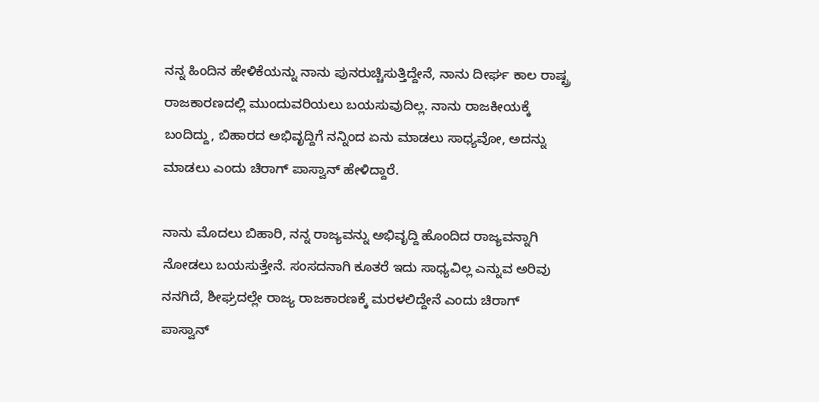ನನ್ನ ಹಿಂದಿನ ಹೇಳಿಕೆಯನ್ನು ನಾನು ಪುನರುಚ್ಚಿಸುತ್ತಿದ್ದೇನೆ, ನಾನು ದೀರ್ಘ ಕಾಲ ರಾಷ್ಟ್ರ ರಾಜಕಾರಣದಲ್ಲಿ ಮುಂದುವರಿಯಲು ಬಯಸುವುದಿಲ್ಲ. ನಾನು ರಾಜಕೀಯಕ್ಕೆ ಬಂದಿದ್ದು, ಬಿಹಾರದ ಅಭಿವೃದ್ದಿಗೆ ನನ್ನಿಂದ ಏನು ಮಾಡಲು ಸಾಧ್ಯವೋ, ಅದನ್ನು ಮಾಡಲು ಎಂದು ಚಿರಾಗ್ ಪಾಸ್ವಾನ್ ಹೇಳಿದ್ದಾರೆ.

ನಾನು ಮೊದಲು ಬಿಹಾರಿ, ನನ್ನ ರಾಜ್ಯವನ್ನು ಅಭಿವೃದ್ದಿ ಹೊಂದಿದ ರಾಜ್ಯವನ್ನಾಗಿ ನೋಡಲು ಬಯಸುತ್ತೇನೆ. ಸಂಸದನಾಗಿ ಕೂತರೆ ಇದು ಸಾಧ್ಯವಿಲ್ಲ ಎನ್ನುವ ಅರಿವು ನನಗಿದೆ, ಶೀಘ್ರದಲ್ಲೇ ರಾಜ್ಯ ರಾಜಕಾರಣಕ್ಕೆ ಮರಳಲಿದ್ದೇನೆ ಎಂದು ಚಿರಾಗ್ ಪಾಸ್ವಾನ್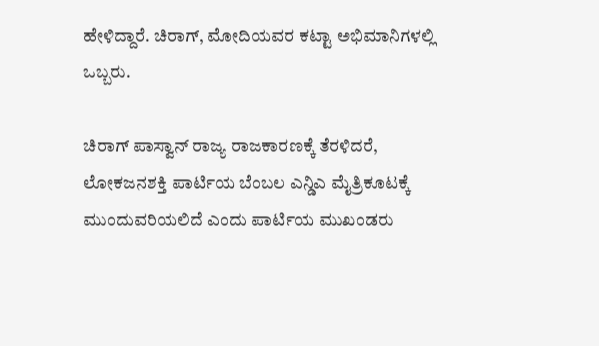ಹೇಳಿದ್ದಾರೆ. ಚಿರಾಗ್, ಮೋದಿಯವರ ಕಟ್ಟಾ ಅಭಿಮಾನಿಗಳಲ್ಲಿ ಒಬ್ಬರು.

ಚಿರಾಗ್ ಪಾಸ್ವಾನ್ ರಾಜ್ಯ ರಾಜಕಾರಣಕ್ಕೆ ತೆರಳಿದರೆ, ಲೋಕಜನಶಕ್ತಿ ಪಾರ್ಟಿಯ ಬೆಂಬಲ ಎನ್ಡಿಎ ಮೈತ್ರಿಕೂಟಕ್ಕೆ ಮುಂದುವರಿಯಲಿದೆ ಎಂದು ಪಾರ್ಟಿಯ ಮುಖಂಡರು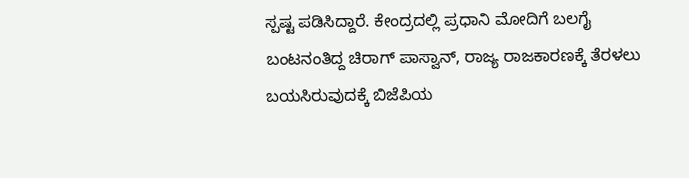ಸ್ಪಷ್ಟ ಪಡಿಸಿದ್ದಾರೆ. ಕೇಂದ್ರದಲ್ಲಿ ಪ್ರಧಾನಿ ಮೋದಿಗೆ ಬಲಗೈ ಬಂಟನಂತಿದ್ದ ಚಿರಾಗ್ ಪಾಸ್ವಾನ್, ರಾಜ್ಯ ರಾಜಕಾರಣಕ್ಕೆ ತೆರಳಲು ಬಯಸಿರುವುದಕ್ಕೆ ಬಿಜೆಪಿಯ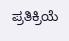ಪ್ರತಿಕ್ರಿಯೆ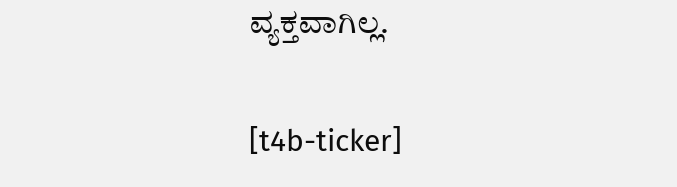ವ್ಯಕ್ತವಾಗಿಲ್ಲ.

[t4b-ticker]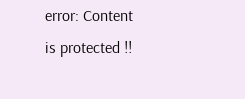error: Content is protected !!